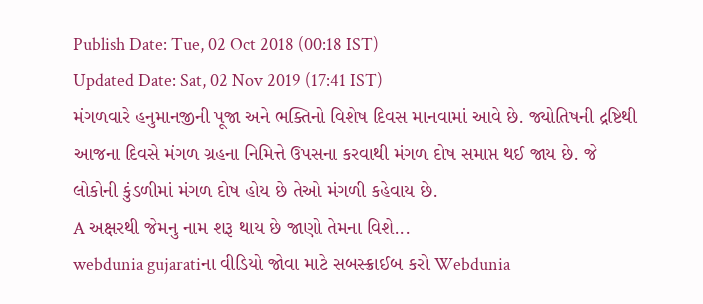Publish Date: Tue, 02 Oct 2018 (00:18 IST)
Updated Date: Sat, 02 Nov 2019 (17:41 IST)
મંગળવારે હનુમાનજીની પૂજા અને ભક્તિનો વિશેષ દિવસ માનવામાં આવે છે. જ્યોતિષની દ્રષ્ટિથી આજના દિવસે મંગળ ગ્રહના નિમિત્તે ઉપસના કરવાથી મંગળ દોષ સમાપ્ત થઈ જાય છે. જે લોકોની કુંડળીમાં મંગળ દોષ હોય છે તેઓ મંગળી કહેવાય છે.
A અક્ષરથી જેમનુ નામ શરૂ થાય છે જાણો તેમના વિશે...
webdunia gujaratiના વીડિયો જોવા માટે સબસ્ક્રાઈબ કરો Webdunia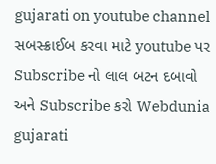gujarati on youtube channel સબસ્ક્રાઈબ કરવા માટે youtube પર Subscribe નો લાલ બટન દબાવો અને Subscribe કરો Webdunia gujarati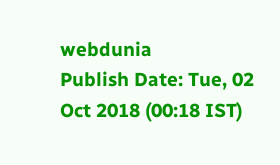webdunia
Publish Date: Tue, 02 Oct 2018 (00:18 IST)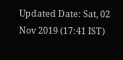Updated Date: Sat, 02 Nov 2019 (17:41 IST)